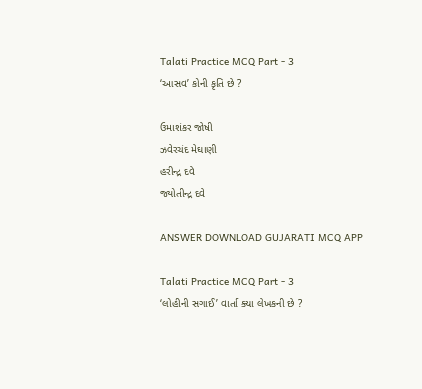Talati Practice MCQ Part - 3
‘આસવ’ કોની કૃતિ છે ?

ઉમાશંકર જોષી
ઝવેરચંદ મેઘાણી
હરીન્દ્ર દવે
જ્યોતીન્દ્ર દવે

ANSWER DOWNLOAD GUJARATI MCQ APP

Talati Practice MCQ Part - 3
‘લોહીની સગાઈ’ વાર્તા ક્યા લેખકની છે ?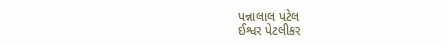પન્નાલાલ પટેલ
ઈશ્વર પેટલીકર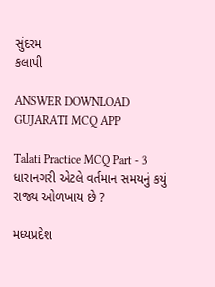સુંદરમ
કલાપી

ANSWER DOWNLOAD GUJARATI MCQ APP

Talati Practice MCQ Part - 3
ધારાનગરી એટલે વર્તમાન સમયનું કયું રાજ્ય ઓળખાય છે ?

મધ્યપ્રદેશ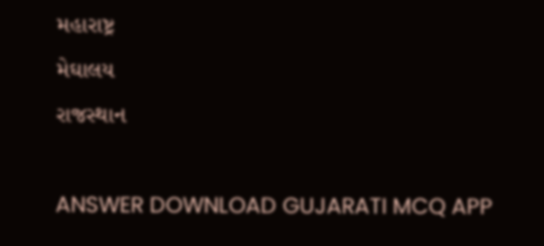મહારાષ્ટ્ર
મેઘાલય
રાજસ્થાન

ANSWER DOWNLOAD GUJARATI MCQ APP